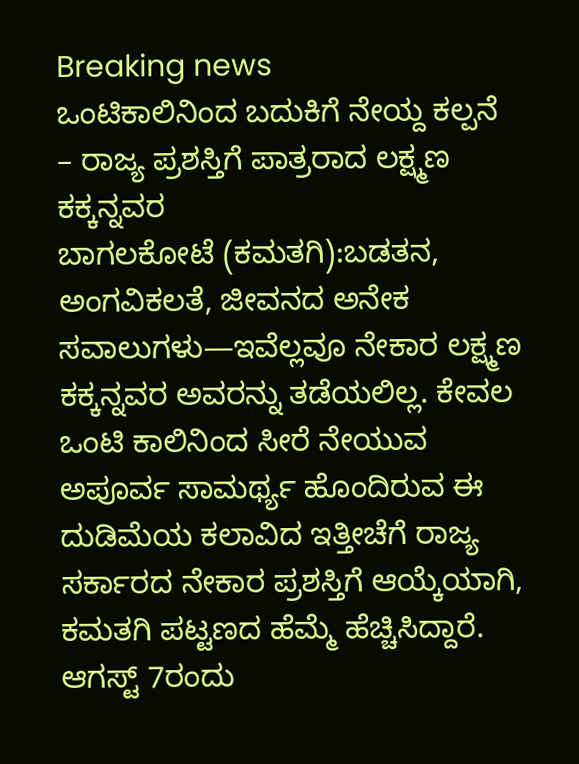Breaking news
ಒಂಟಿಕಾಲಿನಿಂದ ಬದುಕಿಗೆ ನೇಯ್ದ ಕಲ್ಪನೆ – ರಾಜ್ಯ ಪ್ರಶಸ್ತಿಗೆ ಪಾತ್ರರಾದ ಲಕ್ಷ್ಮಣ ಕಕ್ಕನ್ನವರ
ಬಾಗಲಕೋಟೆ (ಕಮತಗಿ):ಬಡತನ, ಅಂಗವಿಕಲತೆ, ಜೀವನದ ಅನೇಕ ಸವಾಲುಗಳು—ಇವೆಲ್ಲವೂ ನೇಕಾರ ಲಕ್ಷ್ಮಣ ಕಕ್ಕನ್ನವರ ಅವರನ್ನು ತಡೆಯಲಿಲ್ಲ. ಕೇವಲ ಒಂಟಿ ಕಾಲಿನಿಂದ ಸೀರೆ ನೇಯುವ ಅಪೂರ್ವ ಸಾಮರ್ಥ್ಯ ಹೊಂದಿರುವ ಈ ದುಡಿಮೆಯ ಕಲಾವಿದ ಇತ್ತೀಚೆಗೆ ರಾಜ್ಯ ಸರ್ಕಾರದ ನೇಕಾರ ಪ್ರಶಸ್ತಿಗೆ ಆಯ್ಕೆಯಾಗಿ, ಕಮತಗಿ ಪಟ್ಟಣದ ಹೆಮ್ಮೆ ಹೆಚ್ಚಿಸಿದ್ದಾರೆ. ಆಗಸ್ಟ್ 7ರಂದು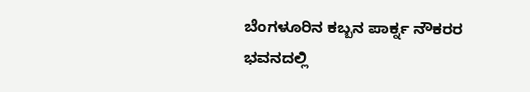ಬೆಂಗಳೂರಿನ ಕಬ್ಬನ ಪಾರ್ಕ್ನ ನೌಕರರ ಭವನದಲ್ಲಿ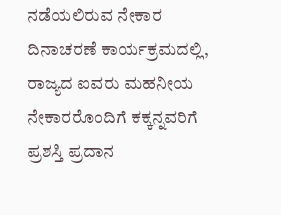ನಡೆಯಲಿರುವ ನೇಕಾರ ದಿನಾಚರಣೆ ಕಾರ್ಯಕ್ರಮದಲ್ಲಿ, ರಾಜ್ಯದ ಐವರು ಮಹನೀಯ ನೇಕಾರರೊಂದಿಗೆ ಕಕ್ಕನ್ನವರಿಗೆ ಪ್ರಶಸ್ತಿ ಪ್ರದಾನ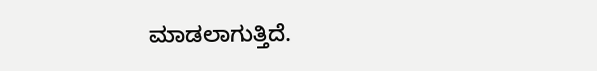ಮಾಡಲಾಗುತ್ತಿದೆ.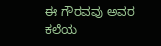ಈ ಗೌರವವು ಅವರ ಕಲೆಯ